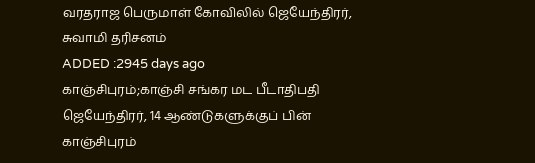வரதராஜ பெருமாள் கோவிலில் ஜெயேந்திரர், சுவாமி தரிசனம்
ADDED :2945 days ago
காஞ்சிபுரம்;காஞ்சி சங்கர மட பீடாதிபதி ஜெயேந்திரர், 14 ஆண்டுகளுக்குப் பின் காஞ்சிபுரம்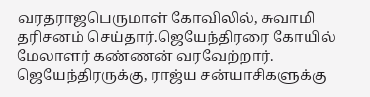வரதராஜபெருமாள் கோவிலில், சுவாமி தரிசனம் செய்தார்.ஜெயேந்திரரை கோயில் மேலாளர் கண்ணன் வரவேற்றார். ஜெயேந்திரருக்கு, ராஜ்ய சன்யாசிகளுக்கு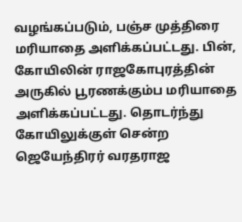வழங்கப்படும், பஞ்ச முத்திரை மரியாதை அளிக்கப்பட்டது. பின், கோயிலின் ராஜகோபுரத்தின் அருகில் பூரணக்கும்ப மரியாதை அளிக்கப்பட்டது. தொடர்ந்து கோயிலுக்குள் சென்ற ஜெயேந்திரர் வரதராஜ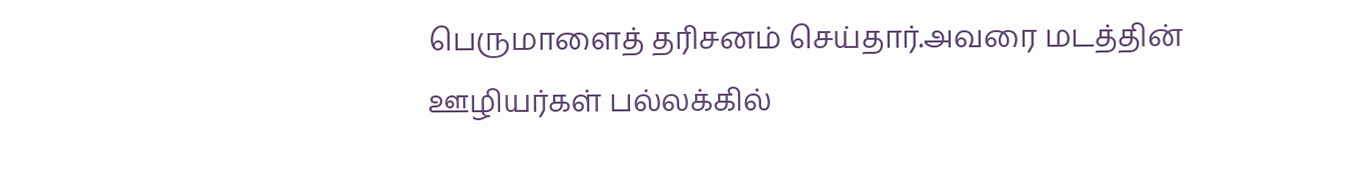பெருமாளைத் தரிசனம் செய்தார்.அவரை மடத்தின் ஊழியர்கள் பல்லக்கில்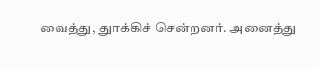வைத்து, துாக்கிச் சென்றனர். அனைத்து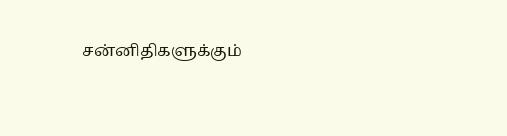சன்னிதிகளுக்கும்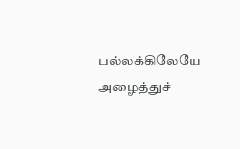பல்லக்கிலேயே அழைத்துச்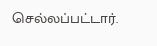செல்லப்பட்டார்.